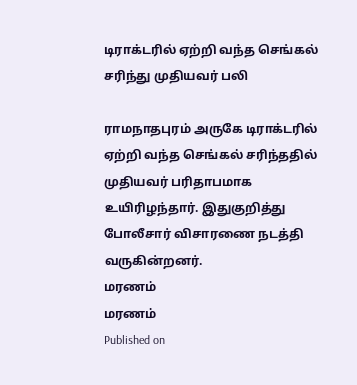டிராக்டரில் ஏற்றி வந்த செங்கல் சரிந்து முதியவர் பலி

ராமநாதபுரம் அருகே டிராக்டரில் ஏற்றி வந்த செங்கல் சரிந்ததில் முதியவர் பரிதாபமாக உயிரிழந்தார். இதுகுறித்து போலீசார் விசாரணை நடத்தி வருகின்றனர்.
மரணம்
மரணம்
Published on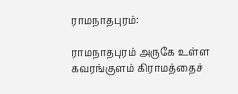ராமநாதபுரம்:

ராமநாதபுரம் அருகே உள்ள கவரங்குளம் கிராமத்தைச்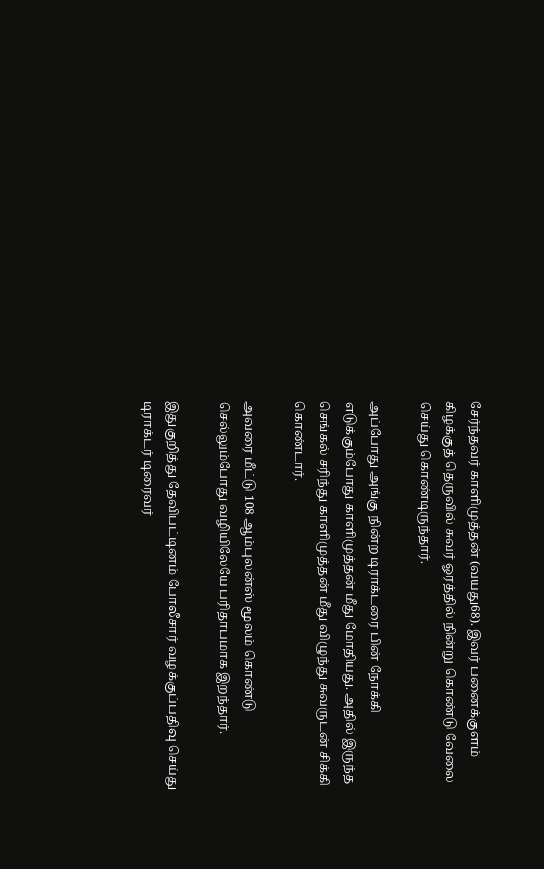சேர்ந்தவர் காளிமுத்தன் (வயது68). இவர் பனைக்குளம் கிழக்குத் தெருவில் சுவர் ஓரத்தில் நின்று கொண்டு வேலை செய்து கொண்டிருந்தார்.

அப்போது அங்கு நின்ற டிராக்டரை பின் நோக்கி எடுக்கும்போது காளிமுத்தன் மீது மோதியது. அதில் இருந்த செங்கல் சரிந்து காளிமுத்தன் மீது விழுந்து சுவருடன் சிக்கி கொண்டார்.

அவரை மீட்டு 108 ஆம்புலன்ஸ் மூலம் கொண்டு செல்லும்போது வழியிலேயே பரிதாபமாக இறந்தார்.

இதுகுறித்து தேவிபட்டினம் போலீசார் வழக்குப்பதிவு செய்து டிராக்டர் டிரைவர்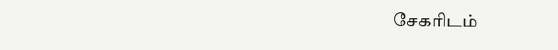சேகரிடம்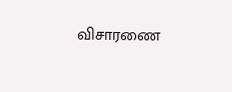விசாரணை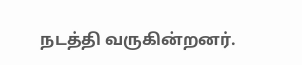நடத்தி வருகின்றனர்.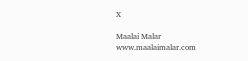X

Maalai Malar
www.maalaimalar.com